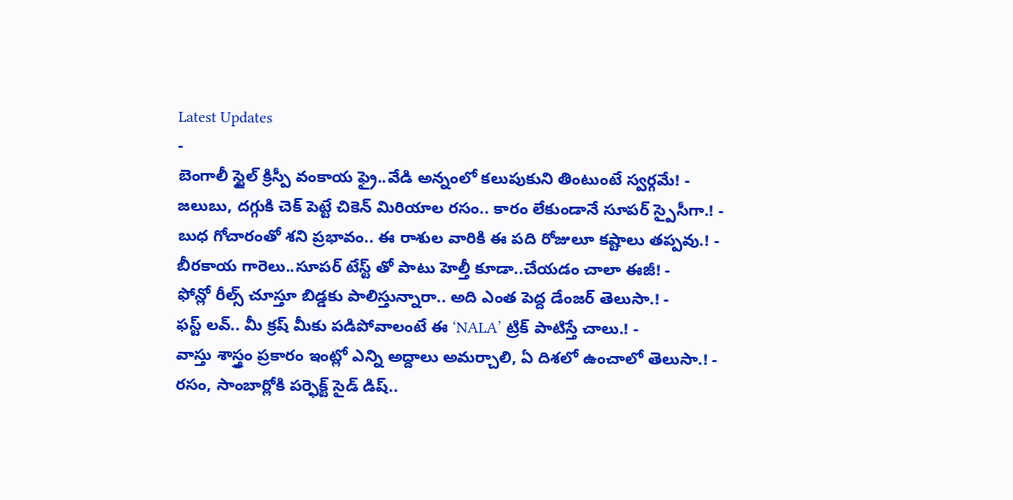Latest Updates
-
బెంగాలీ స్టైల్ క్రిస్పీ వంకాయ ఫ్రై..వేడి అన్నంలో కలుపుకుని తింటుంటే స్వర్గమే! -
జలుబు, దగ్గుకి చెక్ పెట్టే చికెన్ మిరియాల రసం.. కారం లేకుండానే సూపర్ స్పైసీగా.! -
బుధ గోచారంతో శని ప్రభావం.. ఈ రాశుల వారికి ఈ పది రోజులూ కష్టాలు తప్పవు.! -
బీరకాయ గారెలు..సూపర్ టేస్ట్ తో పాటు హెల్తీ కూడా..చేయడం చాలా ఈజీ! -
ఫోన్లో రీల్స్ చూస్తూ బిడ్డకు పాలిస్తున్నారా.. అది ఎంత పెద్ద డేంజర్ తెలుసా.! -
ఫస్ట్ లవ్.. మీ క్రష్ మీకు పడిపోవాలంటే ఈ ‘NALA’ ట్రిక్ పాటిస్తే చాలు.! -
వాస్తు శాస్త్రం ప్రకారం ఇంట్లో ఎన్ని అద్దాలు అమర్చాలి, ఏ దిశలో ఉంచాలో తెలుసా.! -
రసం, సాంబార్లోకి పర్ఫెక్ట్ సైడ్ డిష్..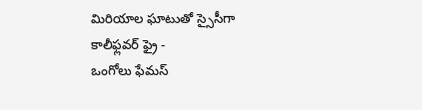మిరియాల ఘాటుతో స్సైసీగా కాలీఫ్లవర్ ఫ్రై -
ఒంగోలు ఫేమస్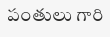పంతులు గారి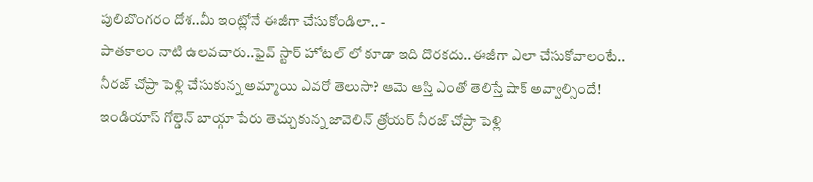పులిబొంగరం దోశ..మీ ఇంట్లోనే ఈజీగా చేసుకోండిలా.. -
పాతకాలం నాటి ఉలవచారు..ఫైవ్ స్టార్ హోటల్ లో కూడా ఇది దొరకదు..ఈజీగా ఎలా చేసుకోవాలంటే..
నీరజ్ చోప్రా పెళ్లి చేసుకున్న అమ్మాయి ఎవరో తెలుసా? ఆమె ఆస్తి ఎంతో తెలిస్తే షాక్ అవ్వాల్సిందే!
ఇండియాస్ గోల్డెన్ బాయ్గా పేరు తెచ్చుకున్న జావెలిన్ త్రోయర్ నీరజ్ చోప్రా పెళ్లి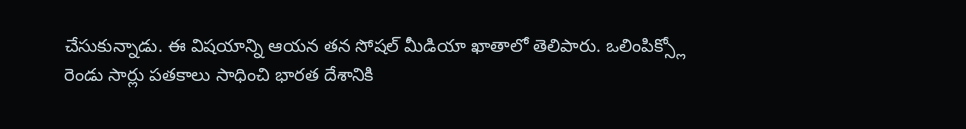చేసుకున్నాడు. ఈ విషయాన్ని ఆయన తన సోషల్ మీడియా ఖాతాలో తెలిపారు. ఒలింపిక్స్లో రెండు సార్లు పతకాలు సాధించి భారత దేశానికి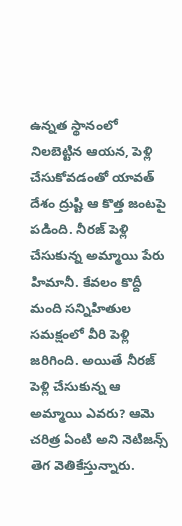ఉన్నత స్థానంలో నిలబెట్టిన ఆయన, పెళ్లి చేసుకోవడంతో యావత్ దేశం ద్రుష్టి ఆ కొత్త జంటపై పడింది. నీరజ్ పెళ్లి చేసుకున్న అమ్మాయి పేరు హిమానీ. కేవలం కొద్దీ మంది సన్నిహితుల సమక్షంలో వీరి పెళ్లి జరిగింది. అయితే నీరజ్ పెళ్లి చేసుకున్న ఆ అమ్మాయి ఎవరు? ఆమె చరిత్ర ఏంటి అని నెటిజన్స్ తెగ వెతికేస్తున్నారు.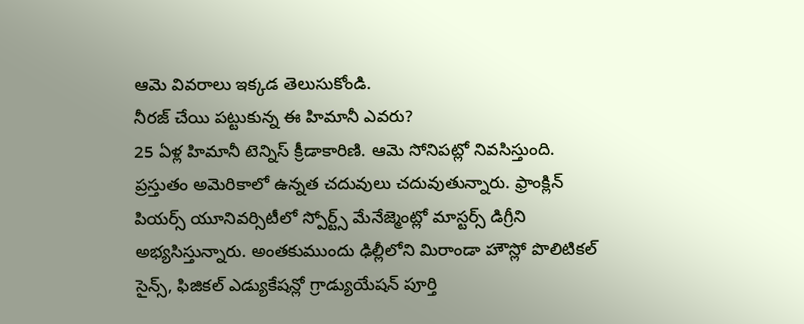ఆమె వివరాలు ఇక్కడ తెలుసుకోండి.
నీరజ్ చేయి పట్టుకున్న ఈ హిమానీ ఎవరు?
25 ఏళ్ల హిమానీ టెన్నిస్ క్రీడాకారిణి. ఆమె సోనిపట్లో నివసిస్తుంది. ప్రస్తుతం అమెరికాలో ఉన్నత చదువులు చదువుతున్నారు. ఫ్రాంక్లిన్ పియర్స్ యూనివర్సిటీలో స్పోర్ట్స్ మేనేజ్మెంట్లో మాస్టర్స్ డిగ్రీని అభ్యసిస్తున్నారు. అంతకుముందు ఢిల్లీలోని మిరాండా హౌస్లో పొలిటికల్ సైన్స్, ఫిజికల్ ఎడ్యుకేషన్లో గ్రాడ్యుయేషన్ పూర్తి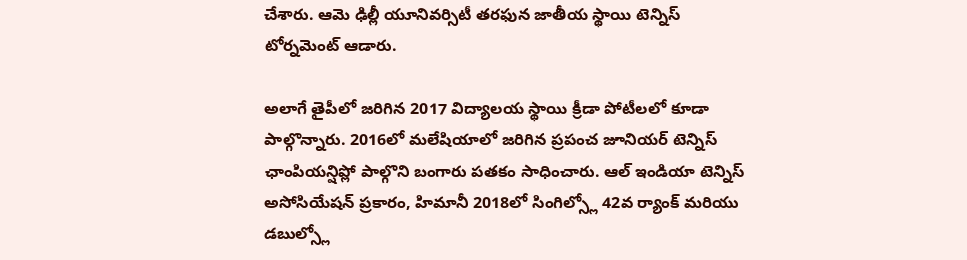చేశారు. ఆమె ఢిల్లీ యూనివర్సిటీ తరఫున జాతీయ స్థాయి టెన్నిస్ టోర్నమెంట్ ఆడారు.

అలాగే తైపీలో జరిగిన 2017 విద్యాలయ స్థాయి క్రీడా పోటీలలో కూడా పాల్గొన్నారు. 2016లో మలేషియాలో జరిగిన ప్రపంచ జూనియర్ టెన్నిస్ ఛాంపియన్షిప్లో పాల్గొని బంగారు పతకం సాధించారు. ఆల్ ఇండియా టెన్నిస్ అసోసియేషన్ ప్రకారం, హిమానీ 2018లో సింగిల్స్లో 42వ ర్యాంక్ మరియు డబుల్స్లో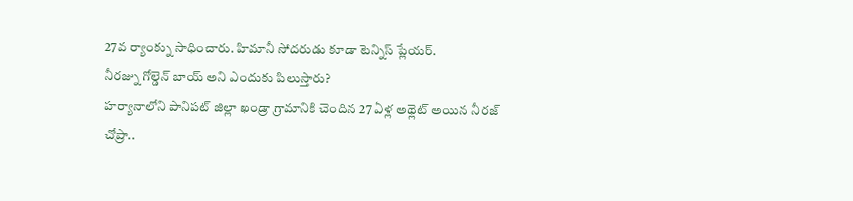27వ ర్యాంక్ను సాధించారు. హిమానీ సోదరుడు కూడా టెన్నిస్ ప్లేయర్.
నీరజ్ను గోల్డెన్ బాయ్ అని ఎందుకు పిలుస్తారు?
హర్యానాలోని పానిపట్ జిల్లా ఖండ్రా గ్రామానికి చెందిన 27 ఏళ్ల అథ్లెట్ అయిన నీరజ్ చోప్రా..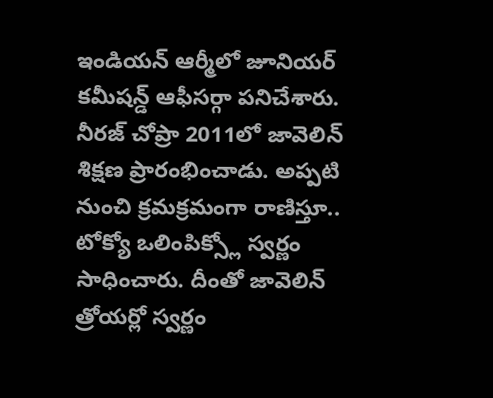ఇండియన్ ఆర్మీలో జూనియర్ కమీషన్డ్ ఆఫీసర్గా పనిచేశారు. నీరజ్ చోప్రా 2011లో జావెలిన్ శిక్షణ ప్రారంభించాడు. అప్పటి నుంచి క్రమక్రమంగా రాణిస్తూ.. టోక్యో ఒలింపిక్స్లో స్వర్ణం సాధించారు. దీంతో జావెలిన్ త్రోయర్లో స్వర్ణం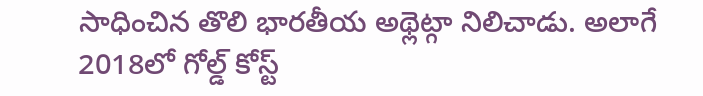సాధించిన తొలి భారతీయ అథ్లెట్గా నిలిచాడు. అలాగే 2018లో గోల్డ్ కోస్ట్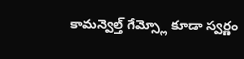కామన్వెల్త్ గేమ్స్లో కూడా స్వర్ణం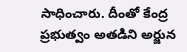సాధించారు. దీంతో కేంద్ర ప్రభుత్వం అతడిని అర్జున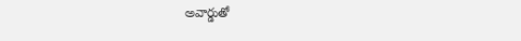అవార్డుతో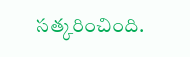సత్కరించింది.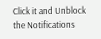Click it and Unblock the Notifications